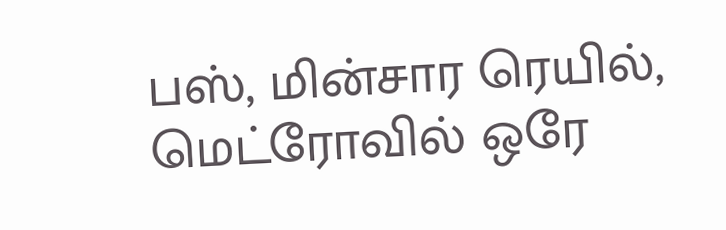பஸ், மின்சார ரெயில், மெட்ரோவில் ஒரே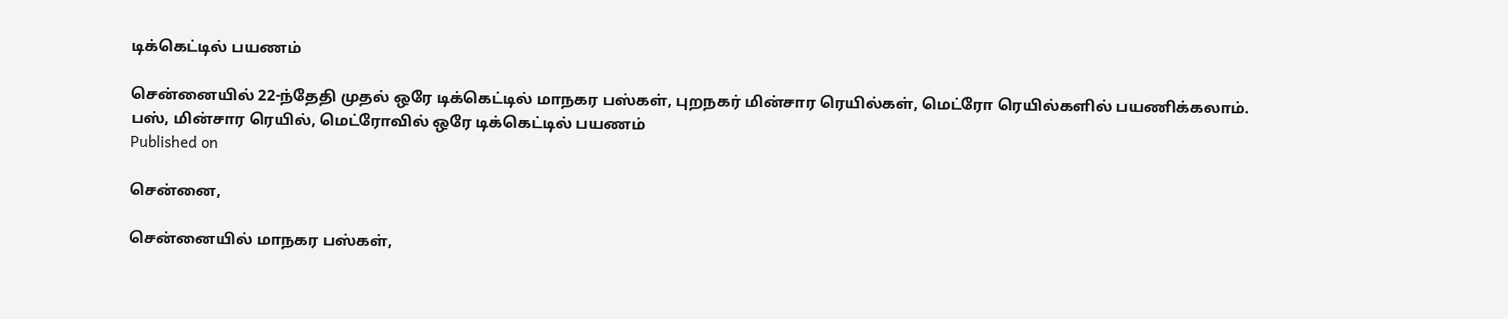டிக்கெட்டில் பயணம்

சென்னையில் 22-ந்தேதி முதல் ஒரே டிக்கெட்டில் மாநகர பஸ்கள், புறநகர் மின்சார ரெயில்கள், மெட்ரோ ரெயில்களில் பயணிக்கலாம்.
பஸ், மின்சார ரெயில், மெட்ரோவில் ஒரே டிக்கெட்டில் பயணம்
Published on

சென்னை,

சென்னையில் மாநகர பஸ்கள்,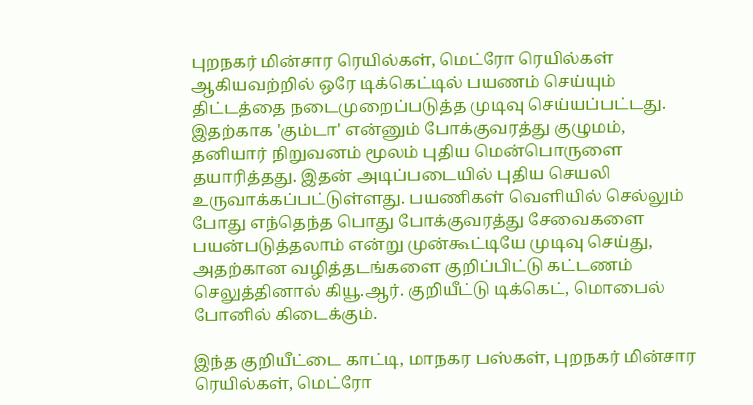புறநகர் மின்சார ரெயில்கள், மெட்ரோ ரெயில்கள் ஆகியவற்றில் ஒரே டிக்கெட்டில் பயணம் செய்யும் திட்டத்தை நடைமுறைப்படுத்த முடிவு செய்யப்பட்டது. இதற்காக 'கும்டா' என்னும் போக்குவரத்து குழுமம், தனியார் நிறுவனம் மூலம் புதிய மென்பொருளை தயாரித்தது. இதன் அடிப்படையில் புதிய செயலி உருவாக்கப்பட்டுள்ளது. பயணிகள் வெளியில் செல்லும் போது எந்தெந்த பொது போக்குவரத்து சேவைகளை பயன்படுத்தலாம் என்று முன்கூட்டியே முடிவு செய்து, அதற்கான வழித்தடங்களை குறிப்பிட்டு கட்டணம் செலுத்தினால் கியூ.ஆர். குறியீட்டு டிக்கெட், மொபைல் போனில் கிடைக்கும்.

இந்த குறியீட்டை காட்டி, மாநகர பஸ்கள், புறநகர் மின்சார ரெயில்கள், மெட்ரோ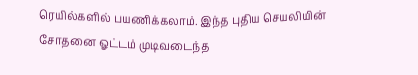ரெயில்களில் பயணிக்கலாம். இந்த புதிய செயலியின் சோதனை ஓட்டம் முடிவடைந்த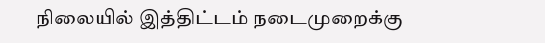நிலையில் இத்திட்டம் நடைமுறைக்கு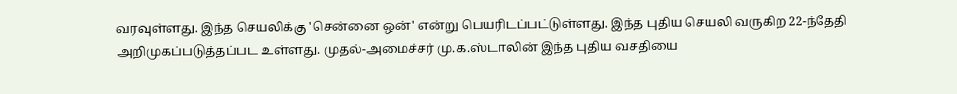வரவுள்ளது. இந்த செயலிக்கு 'சென்னை ஒன்' என்று பெயரிடப்பட்டுள்ளது. இந்த புதிய செயலி வருகிற 22-ந்தேதி அறிமுகப்படுத்தப்பட உள்ளது. முதல்-அமைச்சர் மு.க.ஸ்டாலின் இந்த புதிய வசதியை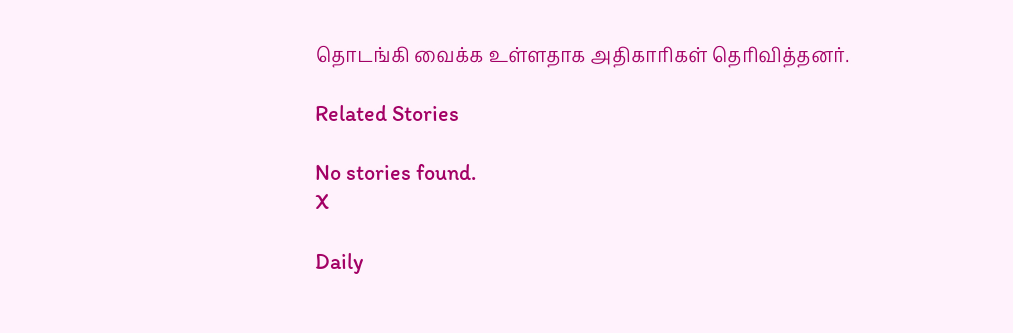தொடங்கி வைக்க உள்ளதாக அதிகாரிகள் தெரிவித்தனர்.

Related Stories

No stories found.
X

Daily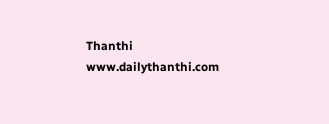Thanthi
www.dailythanthi.com